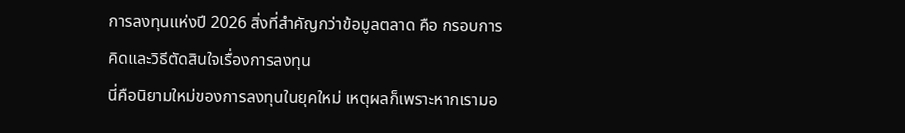การลงทุนแห่งปี 2026 สิ่งที่สำคัญกว่าข้อมูลตลาด คือ กรอบการคิดและวิธีตัดสินใจเรื่องการลงทุน
นี่คือนิยามใหม่ของการลงทุนในยุคใหม่ เหตุผลก็เพราะหากเรามอ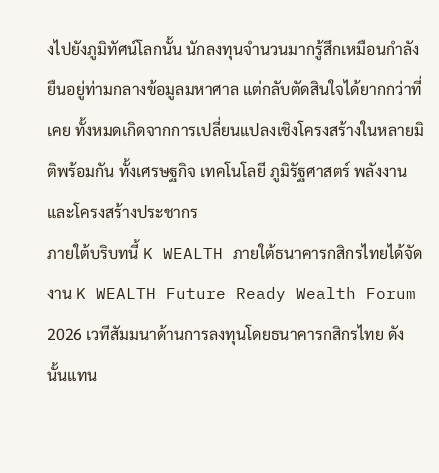งไปยังภูมิทัศน์โลกนั้น นักลงทุนจำนวนมากรู้สึกเหมือนกำลังยืนอยู่ท่ามกลางข้อมูลมหาศาล แต่กลับตัดสินใจได้ยากกว่าที่เคย ทั้งหมดเกิดจากการเปลี่ยนแปลงเชิงโครงสร้างในหลายมิติพร้อมกัน ทั้งเศรษฐกิจ เทคโนโลยี ภูมิรัฐศาสตร์ พลังงาน และโครงสร้างประชากร
ภายใต้บริบทนี้ K WEALTH ภายใต้ธนาคารกสิกรไทยได้จัดงาน K WEALTH Future Ready Wealth Forum 2026 เวทีสัมมนาด้านการลงทุนโดยธนาคารกสิกรไทย ดังนั้นแทน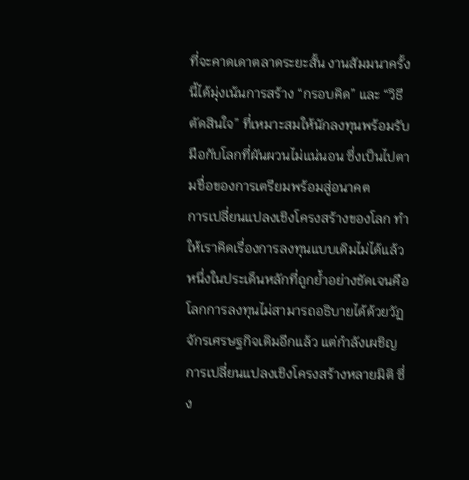ที่จะคาดเดาตลาดระยะสั้น งานสัมมนาครั้งนี้ได้มุ่งเน้นการสร้าง “กรอบคิด” และ “วิธีตัดสินใจ” ที่เหมาะสมให้นักลงทุนพร้อมรับมือกับโลกที่ผันผวนไม่แน่นอน ซึ่งเป็นไปตามชื่อของการเตรียมพร้อมสู่อนาคต
การเปลี่ยนแปลงเชิงโครงสร้างของโลก ทำให้เราคิดเรื่องการลงทุนแบบเดิมไม่ได้แล้ว
หนึ่งในประเด็นหลักที่ถูกย้ำอย่างชัดเจนคือ โลกการลงทุนไม่สามารถอธิบายได้ด้วยวัฏจักรเศรษฐกิจเดิมอีกแล้ว แต่กำลังเผชิญการเปลี่ยนแปลงเชิงโครงสร้างหลายมิติ ซึ่ง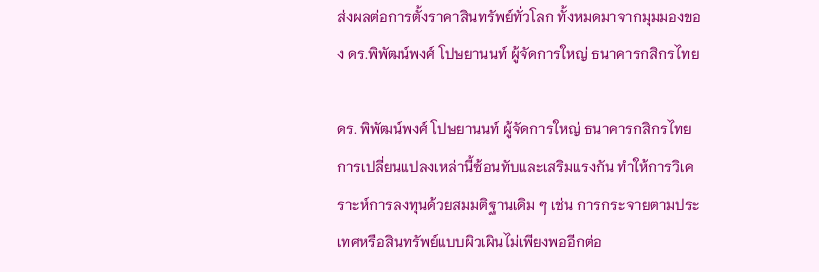ส่งผลต่อการตั้งราคาสินทรัพย์ทั่วโลก ทั้งหมดมาจากมุมมองของ ดร.พิพัฒน์พงศ์ โปษยานนท์ ผู้จัดการใหญ่ ธนาคารกสิกรไทย

ดร. พิพัฒน์พงศ์ โปษยานนท์ ผู้จัดการใหญ่ ธนาคารกสิกรไทย
การเปลี่ยนแปลงเหล่านี้ซ้อนทับและเสริมแรงกัน ทำให้การวิเคราะห์การลงทุนด้วยสมมติฐานเดิม ๆ เช่น การกระจายตามประเทศหรือสินทรัพย์แบบผิวเผินไม่เพียงพออีกต่อ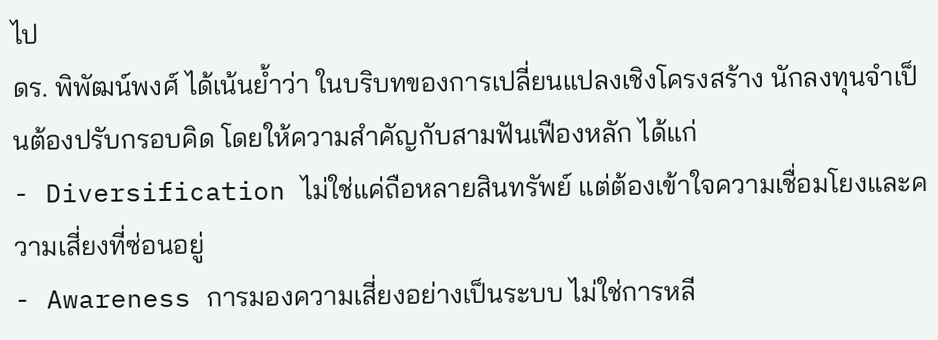ไป
ดร. พิพัฒน์พงศ์ ได้เน้นย้ำว่า ในบริบทของการเปลี่ยนแปลงเชิงโครงสร้าง นักลงทุนจำเป็นต้องปรับกรอบคิด โดยให้ความสำคัญกับสามฟันเฟืองหลัก ได้แก่
- Diversification ไม่ใช่แค่ถือหลายสินทรัพย์ แต่ต้องเข้าใจความเชื่อมโยงและความเสี่ยงที่ซ่อนอยู่
- Awareness การมองความเสี่ยงอย่างเป็นระบบ ไม่ใช่การหลี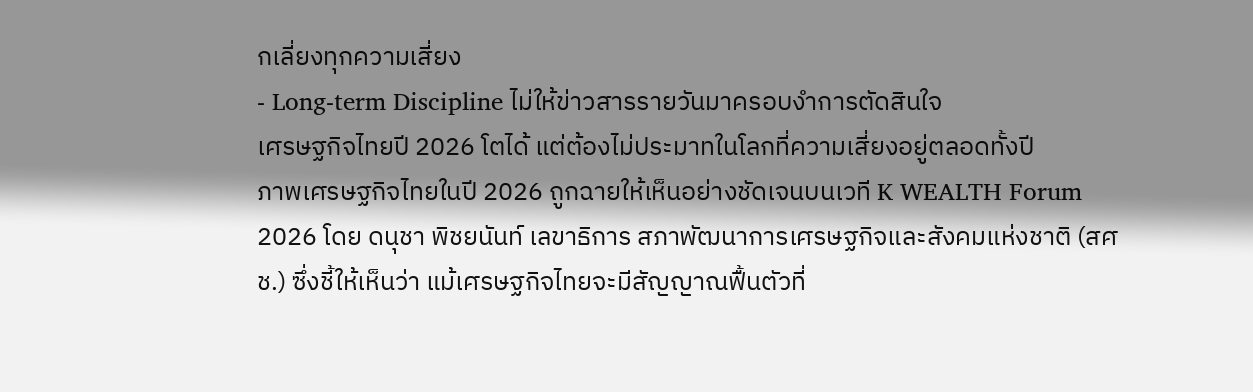กเลี่ยงทุกความเสี่ยง
- Long-term Discipline ไม่ให้ข่าวสารรายวันมาครอบงำการตัดสินใจ
เศรษฐกิจไทยปี 2026 โตได้ แต่ต้องไม่ประมาทในโลกที่ความเสี่ยงอยู่ตลอดทั้งปี
ภาพเศรษฐกิจไทยในปี 2026 ถูกฉายให้เห็นอย่างชัดเจนบนเวที K WEALTH Forum 2026 โดย ดนุชา พิชยนันท์ เลขาธิการ สภาพัฒนาการเศรษฐกิจและสังคมแห่งชาติ (สศช.) ซึ่งชี้ให้เห็นว่า แม้เศรษฐกิจไทยจะมีสัญญาณฟื้นตัวที่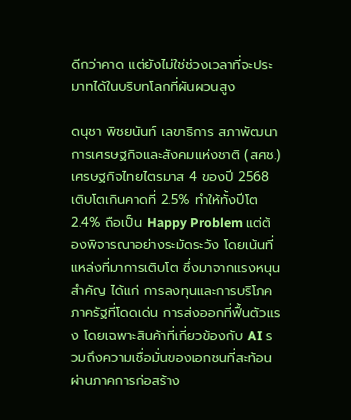ดีกว่าคาด แต่ยังไม่ใช่ช่วงเวลาที่จะประมาทได้ในบริบทโลกที่ผันผวนสูง

ดนุชา พิชยนันท์ เลขาธิการ สภาพัฒนาการเศรษฐกิจและสังคมแห่งชาติ (สศช.)
เศรษฐกิจไทยไตรมาส 4 ของปี 2568 เติบโตเกินคาดที่ 2.5% ทำให้ทั้งปีโต 2.4% ถือเป็น Happy Problem แต่ต้องพิจารณาอย่างระมัดระวัง โดยเน้นที่แหล่งที่มาการเติบโต ซึ่งมาจากแรงหนุนสำคัญ ได้แก่ การลงทุนและการบริโภคภาครัฐที่โดดเด่น การส่งออกที่ฟื้นตัวแรง โดยเฉพาะสินค้าที่เกี่ยวข้องกับ AI รวมถึงความเชื่อมั่นของเอกชนที่สะท้อนผ่านภาคการก่อสร้าง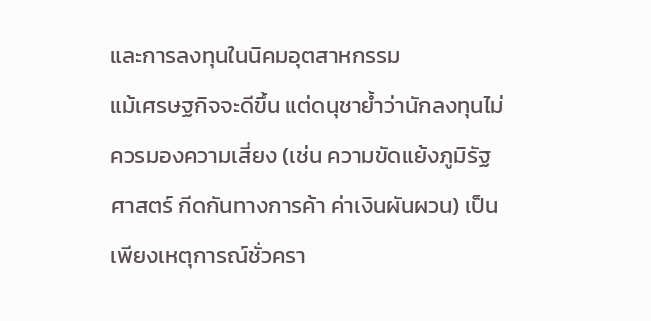และการลงทุนในนิคมอุตสาหกรรม
แม้เศรษฐกิจจะดีขึ้น แต่ดนุชาย้ำว่านักลงทุนไม่ควรมองความเสี่ยง (เช่น ความขัดแย้งภูมิรัฐศาสตร์ กีดกันทางการค้า ค่าเงินผันผวน) เป็นเพียงเหตุการณ์ชั่วครา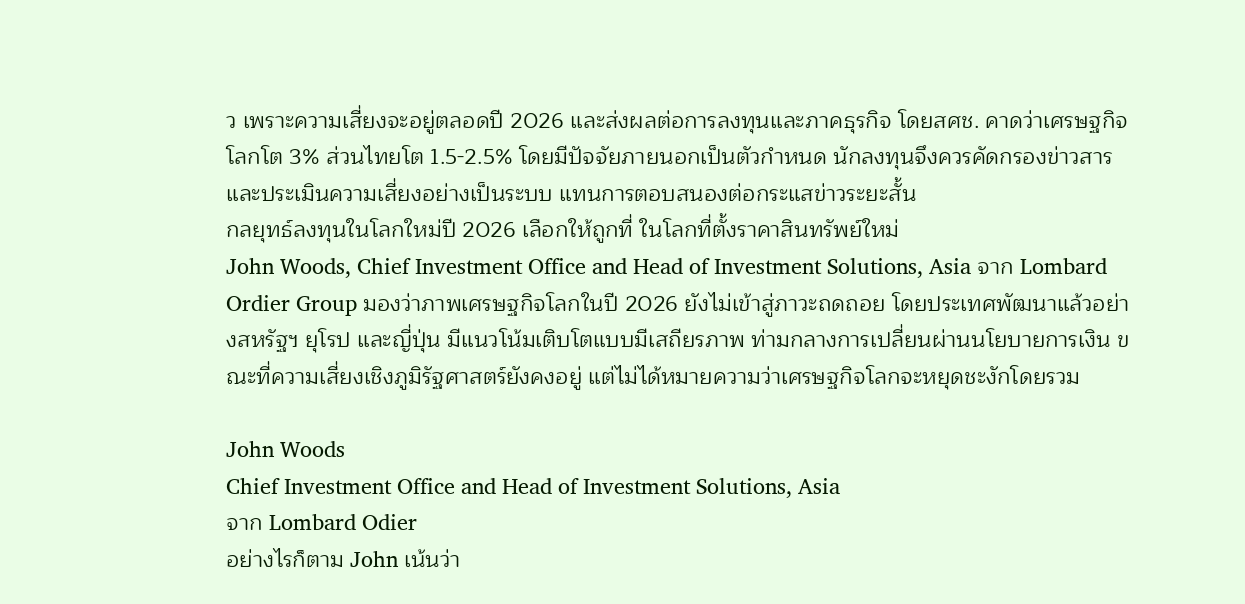ว เพราะความเสี่ยงจะอยู่ตลอดปี 2026 และส่งผลต่อการลงทุนและภาคธุรกิจ โดยสศช. คาดว่าเศรษฐกิจโลกโต 3% ส่วนไทยโต 1.5-2.5% โดยมีปัจจัยภายนอกเป็นตัวกำหนด นักลงทุนจึงควรคัดกรองข่าวสารและประเมินความเสี่ยงอย่างเป็นระบบ แทนการตอบสนองต่อกระแสข่าวระยะสั้น
กลยุทธ์ลงทุนในโลกใหม่ปี 2026 เลือกให้ถูกที่ ในโลกที่ตั้งราคาสินทรัพย์ใหม่
John Woods, Chief Investment Office and Head of Investment Solutions, Asia จาก Lombard Ordier Group มองว่าภาพเศรษฐกิจโลกในปี 2026 ยังไม่เข้าสู่ภาวะถดถอย โดยประเทศพัฒนาแล้วอย่างสหรัฐฯ ยุโรป และญี่ปุ่น มีแนวโน้มเติบโตแบบมีเสถียรภาพ ท่ามกลางการเปลี่ยนผ่านนโยบายการเงิน ขณะที่ความเสี่ยงเชิงภูมิรัฐศาสตร์ยังคงอยู่ แต่ไม่ได้หมายความว่าเศรษฐกิจโลกจะหยุดชะงักโดยรวม

John Woods
Chief Investment Office and Head of Investment Solutions, Asia
จาก Lombard Odier
อย่างไรก็ตาม John เน้นว่า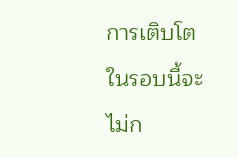การเติบโตในรอบนี้จะไม่ก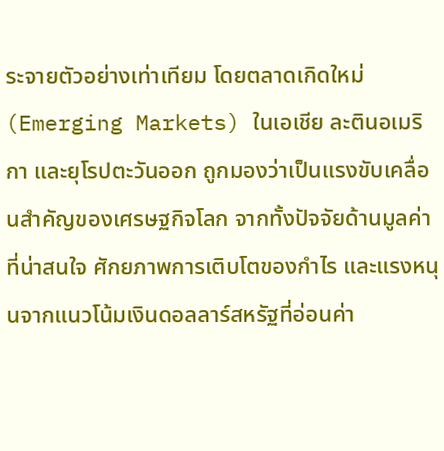ระจายตัวอย่างเท่าเทียม โดยตลาดเกิดใหม่ (Emerging Markets) ในเอเชีย ละตินอเมริกา และยุโรปตะวันออก ถูกมองว่าเป็นแรงขับเคลื่อนสำคัญของเศรษฐกิจโลก จากทั้งปัจจัยด้านมูลค่าที่น่าสนใจ ศักยภาพการเติบโตของกำไร และแรงหนุนจากแนวโน้มเงินดอลลาร์สหรัฐที่อ่อนค่า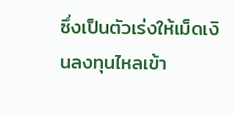ซึ่งเป็นตัวเร่งให้เม็ดเงินลงทุนไหลเข้า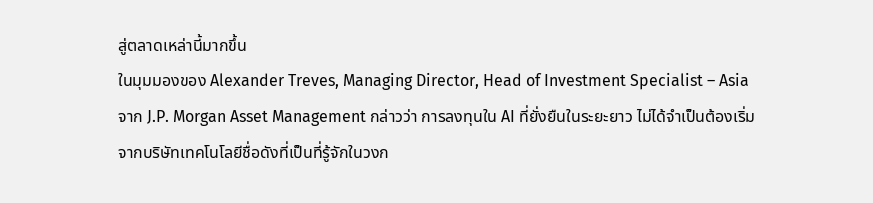สู่ตลาดเหล่านี้มากขึ้น
ในมุมมองของ Alexander Treves, Managing Director, Head of Investment Specialist – Asia จาก J.P. Morgan Asset Management กล่าวว่า การลงทุนใน AI ที่ยั่งยืนในระยะยาว ไม่ได้จำเป็นต้องเริ่มจากบริษัทเทคโนโลยีชื่อดังที่เป็นที่รู้จักในวงก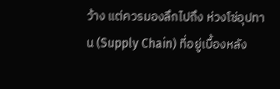ว้าง แต่ควรมองลึกไปถึง ห่วงโซ่อุปทาน (Supply Chain) ที่อยู่เบื้องหลัง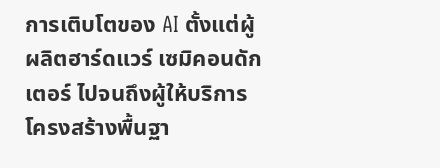การเติบโตของ AI ตั้งแต่ผู้ผลิตฮาร์ดแวร์ เซมิคอนดักเตอร์ ไปจนถึงผู้ให้บริการโครงสร้างพื้นฐา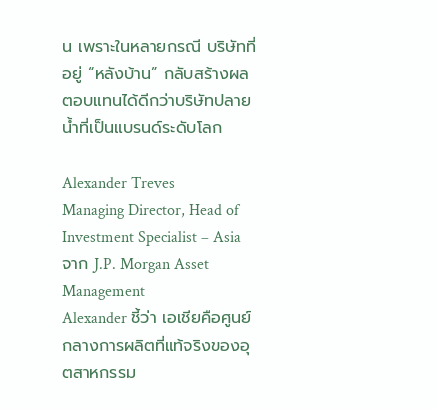น เพราะในหลายกรณี บริษัทที่อยู่ “หลังบ้าน” กลับสร้างผลตอบแทนได้ดีกว่าบริษัทปลายน้ำที่เป็นแบรนด์ระดับโลก

Alexander Treves
Managing Director, Head of Investment Specialist – Asia
จาก J.P. Morgan Asset Management
Alexander ชี้ว่า เอเชียคือศูนย์กลางการผลิตที่แท้จริงของอุตสาหกรรม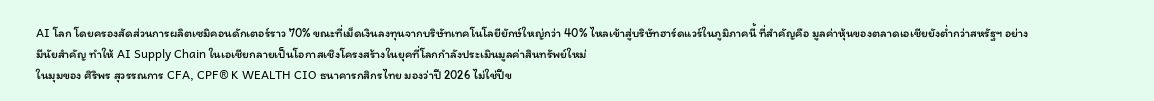AI โลก โดยครองสัดส่วนการผลิตเซมิคอนดักเตอร์ราว 70% ขณะที่เม็ดเงินลงทุนจากบริษัทเทคโนโลยียักษ์ใหญ่กว่า 40% ไหลเข้าสู่บริษัทฮาร์ดแวร์ในภูมิภาคนี้ ที่สำคัญคือ มูลค่าหุ้นของตลาดเอเชียยังต่ำกว่าสหรัฐฯ อย่างมีนัยสำคัญ ทำให้ AI Supply Chain ในเอเชียกลายเป็นโอกาสเชิงโครงสร้างในยุคที่โลกกำลังประเมินมูลค่าสินทรัพย์ใหม่
ในมุมของ ศิริพร สุวรรณการ CFA, CPF® K WEALTH CIO ธนาคารกสิกรไทย มองว่าปี 2026 ไม่ใช่ปีข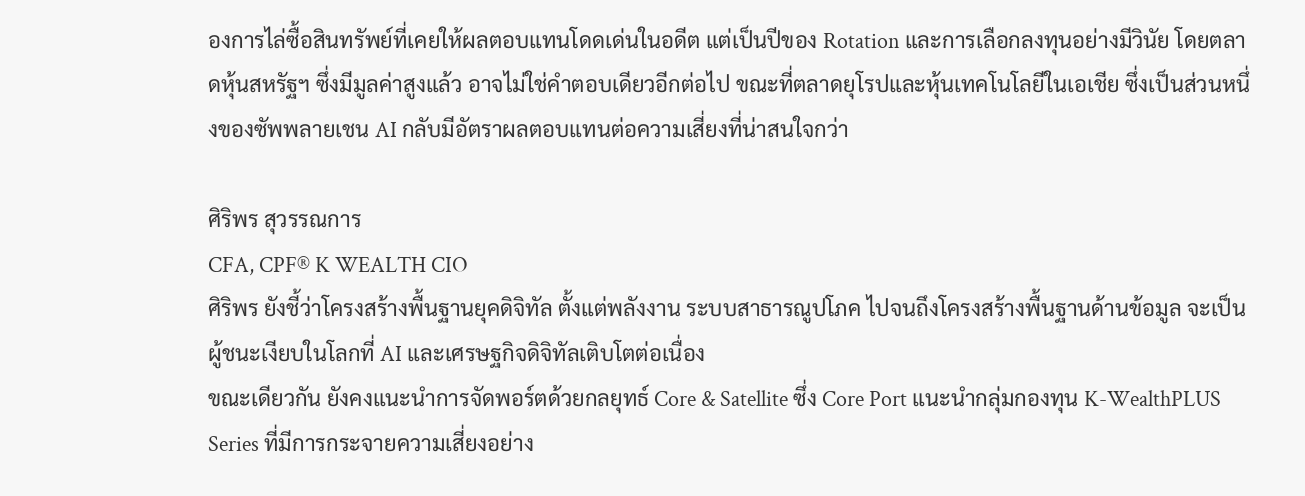องการไล่ซื้อสินทรัพย์ที่เคยให้ผลตอบแทนโดดเด่นในอดีต แต่เป็นปีของ Rotation และการเลือกลงทุนอย่างมีวินัย โดยตลาดหุ้นสหรัฐฯ ซึ่งมีมูลค่าสูงแล้ว อาจไม่ใช่คำตอบเดียวอีกต่อไป ขณะที่ตลาดยุโรปและหุ้นเทคโนโลยีในเอเชีย ซึ่งเป็นส่วนหนึ่งของซัพพลายเชน AI กลับมีอัตราผลตอบแทนต่อความเสี่ยงที่น่าสนใจกว่า

ศิริพร สุวรรณการ
CFA, CPF® K WEALTH CIO
ศิริพร ยังชี้ว่าโครงสร้างพื้นฐานยุคดิจิทัล ตั้งแต่พลังงาน ระบบสาธารณูปโภค ไปจนถึงโครงสร้างพื้นฐานด้านข้อมูล จะเป็นผู้ชนะเงียบในโลกที่ AI และเศรษฐกิจดิจิทัลเติบโตต่อเนื่อง
ขณะเดียวกัน ยังคงแนะนำการจัดพอร์ตด้วยกลยุทธ์ Core & Satellite ซึ่ง Core Port แนะนำกลุ่มกองทุน K-WealthPLUS Series ที่มีการกระจายความเสี่ยงอย่าง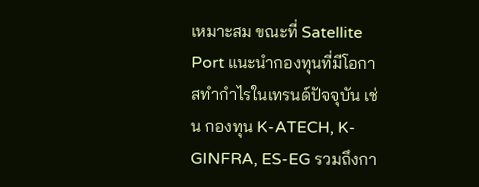เหมาะสม ขณะที่ Satellite Port แนะนำกองทุนที่มีโอกาสทำกำไรในเทรนด์ปัจจุบัน เช่น กองทุน K-ATECH, K-GINFRA, ES-EG รวมถึงกา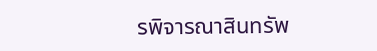รพิจารณาสินทรัพ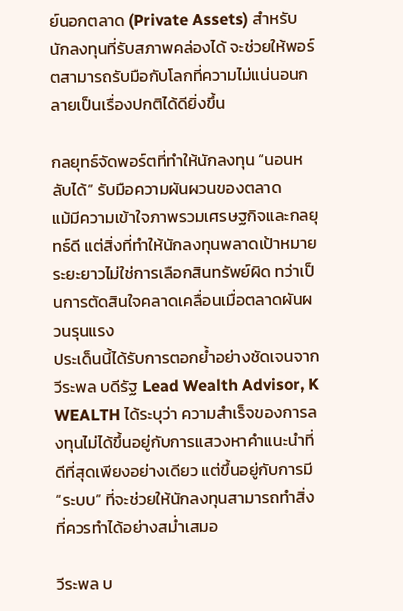ย์นอกตลาด (Private Assets) สำหรับนักลงทุนที่รับสภาพคล่องได้ จะช่วยให้พอร์ตสามารถรับมือกับโลกที่ความไม่แน่นอนกลายเป็นเรื่องปกติได้ดียิ่งขึ้น

กลยุทธ์จัดพอร์ตที่ทำให้นักลงทุน “นอนหลับได้” รับมือความผันผวนของตลาด
แม้มีความเข้าใจภาพรวมเศรษฐกิจและกลยุทธ์ดี แต่สิ่งที่ทำให้นักลงทุนพลาดเป้าหมายระยะยาวไม่ใช่การเลือกสินทรัพย์ผิด ทว่าเป็นการตัดสินใจคลาดเคลื่อนเมื่อตลาดผันผวนรุนแรง
ประเด็นนี้ได้รับการตอกย้ำอย่างชัดเจนจาก วีระพล บดีรัฐ Lead Wealth Advisor, K WEALTH ได้ระบุว่า ความสำเร็จของการลงทุนไม่ได้ขึ้นอยู่กับการแสวงหาคำแนะนำที่ดีที่สุดเพียงอย่างเดียว แต่ขึ้นอยู่กับการมี “ระบบ” ที่จะช่วยให้นักลงทุนสามารถทำสิ่งที่ควรทำได้อย่างสม่ำเสมอ

วีระพล บ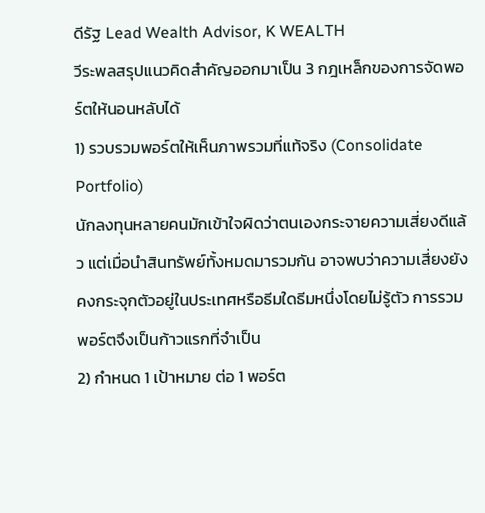ดีรัฐ Lead Wealth Advisor, K WEALTH
วีระพลสรุปแนวคิดสำคัญออกมาเป็น 3 กฎเหล็กของการจัดพอร์ตให้นอนหลับได้
1) รวบรวมพอร์ตให้เห็นภาพรวมที่แท้จริง (Consolidate Portfolio)
นักลงทุนหลายคนมักเข้าใจผิดว่าตนเองกระจายความเสี่ยงดีแล้ว แต่เมื่อนำสินทรัพย์ทั้งหมดมารวมกัน อาจพบว่าความเสี่ยงยังคงกระจุกตัวอยู่ในประเทศหรือธีมใดธีมหนึ่งโดยไม่รู้ตัว การรวมพอร์ตจึงเป็นก้าวแรกที่จำเป็น
2) กำหนด 1 เป้าหมาย ต่อ 1 พอร์ต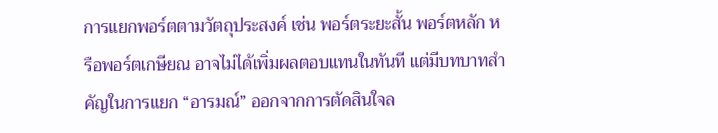การแยกพอร์ตตามวัตถุประสงค์ เช่น พอร์ตระยะสั้น พอร์ตหลัก หรือพอร์ตเกษียณ อาจไม่ได้เพิ่มผลตอบแทนในทันที แต่มีบทบาทสำคัญในการแยก “อารมณ์” ออกจากการตัดสินใจล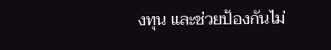งทุน และช่วยป้องกันไม่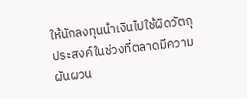ให้นักลงทุนนำเงินไปใช้ผิดวัตถุประสงค์ในช่วงที่ตลาดมีความผันผวน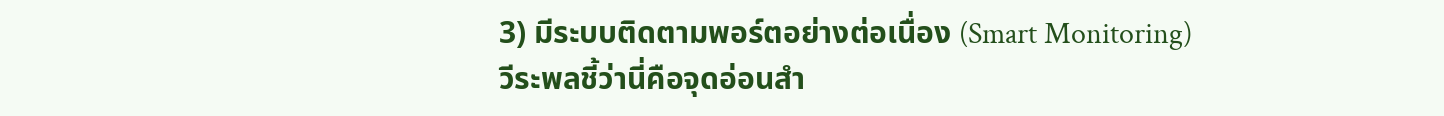3) มีระบบติดตามพอร์ตอย่างต่อเนื่อง (Smart Monitoring)
วีระพลชี้ว่านี่คือจุดอ่อนสำ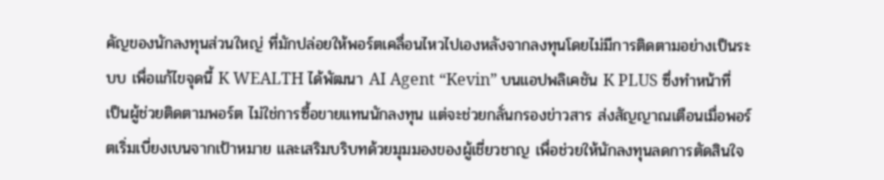คัญของนักลงทุนส่วนใหญ่ ที่มักปล่อยให้พอร์ตเคลื่อนไหวไปเองหลังจากลงทุนโดยไม่มีการติดตามอย่างเป็นระบบ เพื่อแก้ไขจุดนี้ K WEALTH ได้พัฒนา AI Agent “Kevin” บนแอปพลิเคชัน K PLUS ซึ่งทำหน้าที่เป็นผู้ช่วยติดตามพอร์ต ไม่ใช่การซื้อขายแทนนักลงทุน แต่จะช่วยกลั่นกรองข่าวสาร ส่งสัญญาณเตือนเมื่อพอร์ตเริ่มเบี่ยงเบนจากเป้าหมาย และเสริมบริบทด้วยมุมมองของผู้เชี่ยวชาญ เพื่อช่วยให้นักลงทุนลดการตัดสินใจ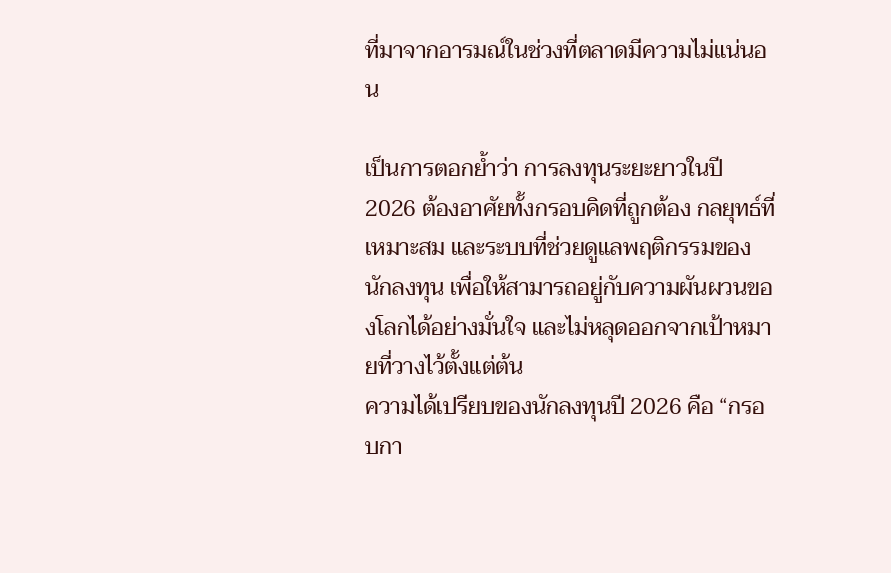ที่มาจากอารมณ์ในช่วงที่ตลาดมีความไม่แน่นอน

เป็นการตอกย้ำว่า การลงทุนระยะยาวในปี 2026 ต้องอาศัยทั้งกรอบคิดที่ถูกต้อง กลยุทธ์ที่เหมาะสม และระบบที่ช่วยดูแลพฤติกรรมของนักลงทุน เพื่อให้สามารถอยู่กับความผันผวนของโลกได้อย่างมั่นใจ และไม่หลุดออกจากเป้าหมายที่วางไว้ตั้งแต่ต้น
ความได้เปรียบของนักลงทุนปี 2026 คือ “กรอบกา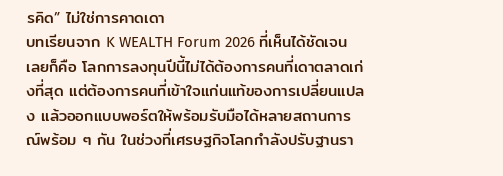รคิด” ไม่ใช่การคาดเดา
บทเรียนจาก K WEALTH Forum 2026 ที่เห็นได้ชัดเจนเลยก็คือ โลกการลงทุนปีนี้ไม่ได้ต้องการคนที่เดาตลาดเก่งที่สุด แต่ต้องการคนที่เข้าใจแก่นแท้ของการเปลี่ยนแปลง แล้วออกแบบพอร์ตให้พร้อมรับมือได้หลายสถานการณ์พร้อม ๆ กัน ในช่วงที่เศรษฐกิจโลกกำลังปรับฐานรา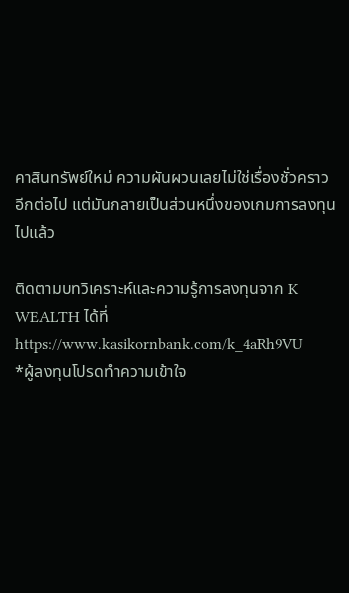คาสินทรัพย์ใหม่ ความผันผวนเลยไม่ใช่เรื่องชั่วคราวอีกต่อไป แต่มันกลายเป็นส่วนหนึ่งของเกมการลงทุนไปแล้ว

ติดตามบทวิเคราะห์และความรู้การลงทุนจาก K WEALTH ได้ที่ https://www.kasikornbank.com/k_4aRh9VU
*ผู้ลงทุนโปรดทำความเข้าใจ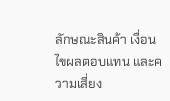ลักษณะสินค้า เงื่อนไขผลตอบแทน และความเสี่ยง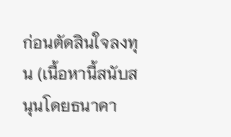ก่อนตัดสินใจลงทุน (เนื้อหานี้สนับสนุนโดยธนาคา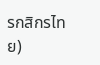รกสิกรไทย)